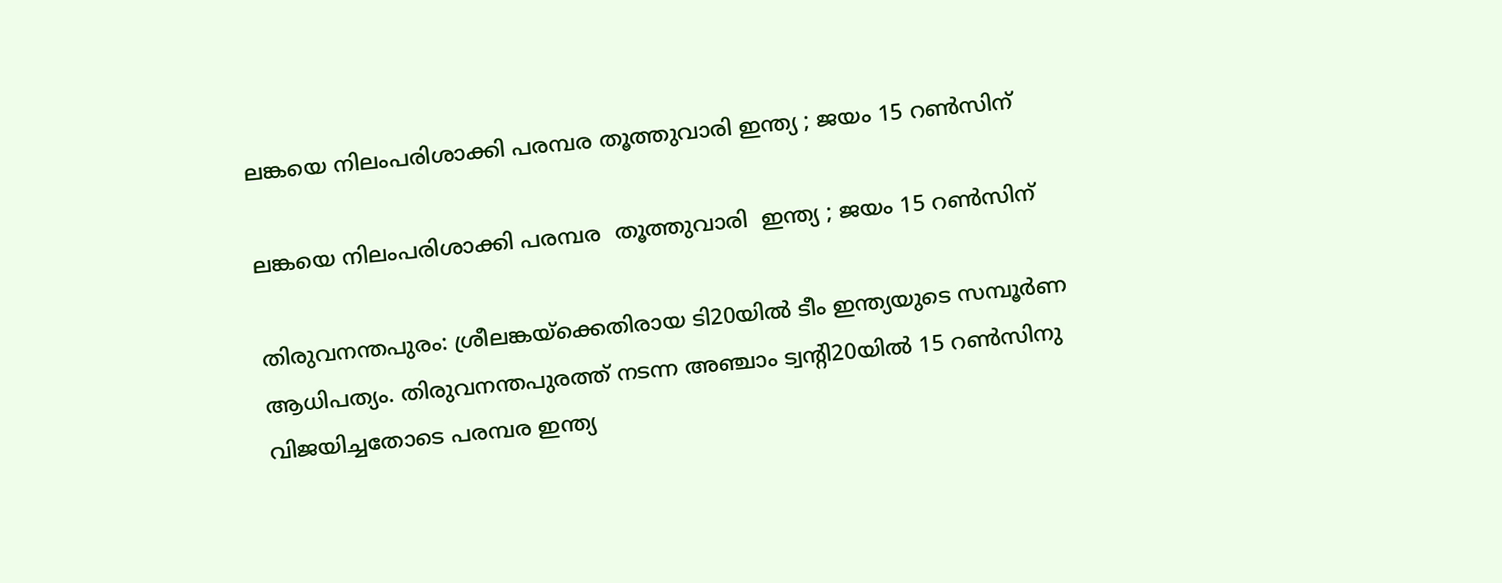ലങ്കയെ നിലംപരിശാക്കി പരമ്പര തൂത്തുവാരി ഇന്ത്യ ; ജയം 15 റണ്‍സിന്

ലങ്കയെ നിലംപരിശാക്കി പരമ്പര  തൂത്തുവാരി  ഇന്ത്യ ; ജയം 15 റണ്‍സിന്

തിരുവനന്തപുരം: ശ്രീലങ്കയ്‌ക്കെതിരായ ടി20യില്‍ ടീം ഇന്ത്യയുടെ സമ്പൂര്‍ണ ആധിപത്യം. തിരുവനന്തപുരത്ത് നടന്ന അഞ്ചാം ട്വന്റി20യില്‍ 15 റണ്‍സിനു വിജയിച്ചതോടെ പരമ്പര ഇന്ത്യ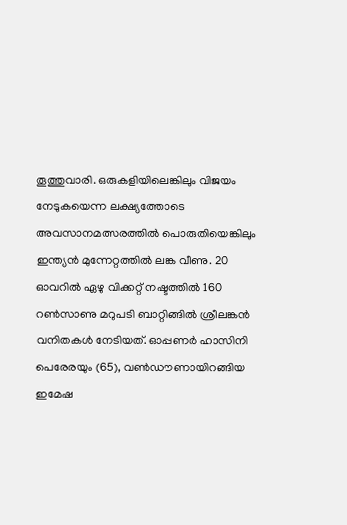തൂത്തുവാരി. ഒരുകളിയിലെങ്കിലും വിജയം നേടുകയെന്ന ലക്ഷ്യത്തോടെ അവസാനമത്സരത്തില്‍ പൊരുതിയെങ്കിലും ഇന്ത്യന്‍ മുന്നേറ്റത്തില്‍ ലങ്ക വീണു. 20 ഓവറില്‍ ഏഴു വിക്കറ്റ് നഷ്ടത്തില്‍ 160 റണ്‍സാണു മറുപടി ബാറ്റിങ്ങില്‍ ശ്രീലങ്കന്‍ വനിതകള്‍ നേടിയത്. ഓപ്പണര്‍ ഹാസിനി പെരേരയും (65), വണ്‍ഡൗണായിറങ്ങിയ ഇമേഷ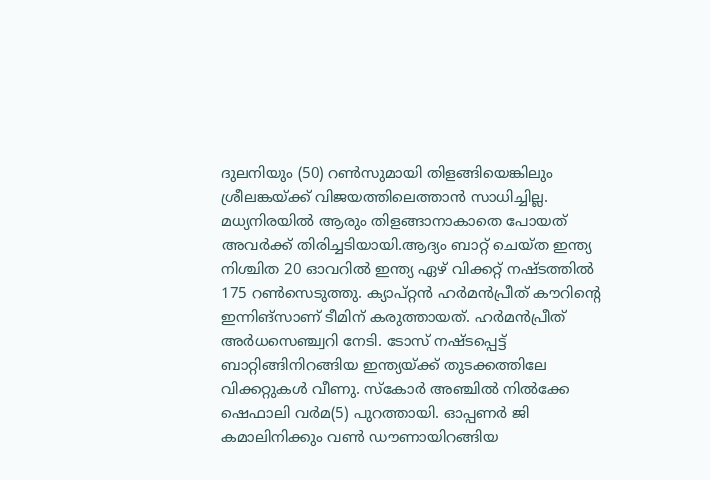ദുലനിയും (50) റണ്‍സുമായി തിളങ്ങിയെങ്കിലും ശ്രീലങ്കയ്ക്ക് വിജയത്തിലെത്താന്‍ സാധിച്ചില്ല. മധ്യനിരയില്‍ ആരും തിളങ്ങാനാകാതെ പോയത് അവര്‍ക്ക് തിരിച്ചടിയായി.ആദ്യം ബാറ്റ് ചെയ്ത ഇന്ത്യ നിശ്ചിത 20 ഓവറില്‍ ഇന്ത്യ ഏഴ് വിക്കറ്റ് നഷ്ടത്തില്‍ 175 റണ്‍സെടുത്തു. ക്യാപ്റ്റന്‍ ഹര്‍മന്‍പ്രീത് കൗറിന്റെ ഇന്നിങ്‌സാണ് ടീമിന് കരുത്തായത്. ഹര്‍മന്‍പ്രീത് അര്‍ധസെഞ്ച്വറി നേടി. ടോസ് നഷ്ടപ്പെട്ട് ബാറ്റിങ്ങിനിറങ്ങിയ ഇന്ത്യയ്ക്ക് തുടക്കത്തിലേ വിക്കറ്റുകള്‍ വീണു. സ്‌കോര്‍ അഞ്ചില്‍ നില്‍ക്കേ ഷെഫാലി വര്‍മ(5) പുറത്തായി. ഓപ്പണര്‍ ജി കമാലിനിക്കും വണ്‍ ഡൗണായിറങ്ങിയ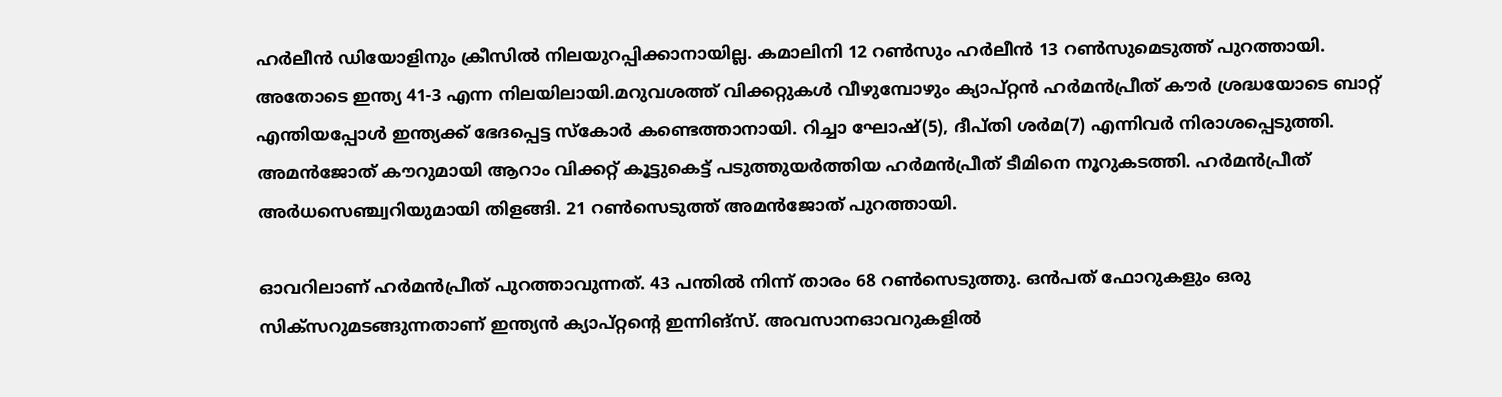ഹര്‍ലീന്‍ ഡിയോളിനും ക്രീസില്‍ നിലയുറപ്പിക്കാനായില്ല. കമാലിനി 12 റണ്‍സും ഹര്‍ലീന്‍ 13 റണ്‍സുമെടുത്ത് പുറത്തായി. അതോടെ ഇന്ത്യ 41-3 എന്ന നിലയിലായി.മറുവശത്ത് വിക്കറ്റുകള്‍ വീഴുമ്പോഴും ക്യാപ്റ്റന്‍ ഹര്‍മന്‍പ്രീത് കൗര്‍ ശ്രദ്ധയോടെ ബാറ്റ് എന്തിയപ്പോള്‍ ഇന്ത്യക്ക് ഭേദപ്പെട്ട സ്‌കോര്‍ കണ്ടെത്താനായി. റിച്ചാ ഘോഷ്(5), ദീപ്തി ശര്‍മ(7) എന്നിവര്‍ നിരാശപ്പെടുത്തി. അമന്‍ജോത് കൗറുമായി ആറാം വിക്കറ്റ് കൂട്ടുകെട്ട് പടുത്തുയര്‍ത്തിയ ഹര്‍മന്‍പ്രീത് ടീമിനെ നൂറുകടത്തി. ഹര്‍മന്‍പ്രീത് അര്‍ധസെഞ്ച്വറിയുമായി തിളങ്ങി. 21 റണ്‍സെടുത്ത് അമന്‍ജോത് പുറത്തായി.

ഓവറിലാണ് ഹര്‍മന്‍പ്രീത് പുറത്താവുന്നത്. 43 പന്തില്‍ നിന്ന് താരം 68 റണ്‍സെടുത്തു. ഒന്‍പത് ഫോറുകളും ഒരു സിക്‌സറുമടങ്ങുന്നതാണ് ഇന്ത്യന്‍ ക്യാപ്റ്റന്റെ ഇന്നിങ്‌സ്. അവസാനഓവറുകളില്‍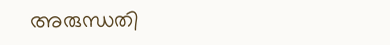അരുന്ധതി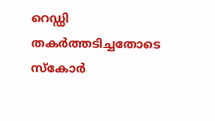റെഡ്ഡി തകര്‍ത്തടിച്ചതോടെ സ്‌കോര്‍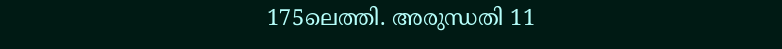175ലെത്തി. അരുന്ധതി 11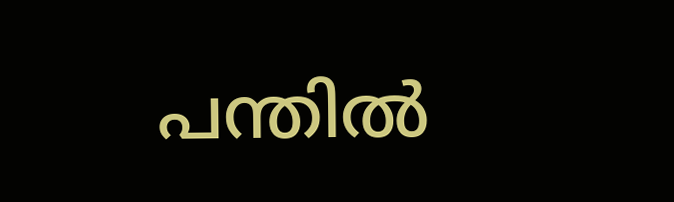പന്തില്‍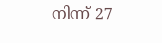നിന്ന് 27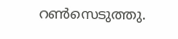റണ്‍സെടുത്തു.